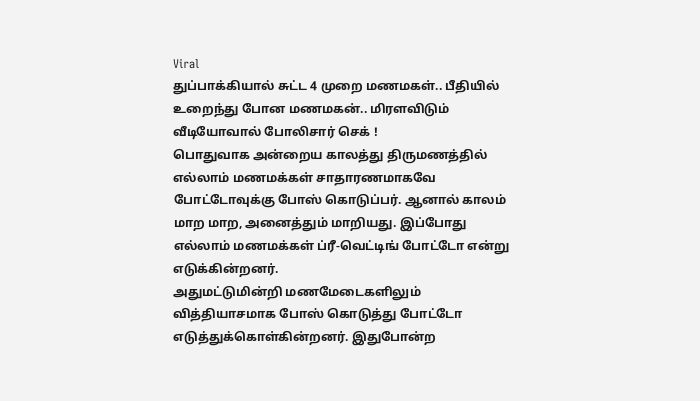Viral
துப்பாக்கியால் சுட்ட 4 முறை மணமகள்.. பீதியில் உறைந்து போன மணமகன்.. மிரளவிடும் வீடியோவால் போலிசார் செக் !
பொதுவாக அன்றைய காலத்து திருமணத்தில் எல்லாம் மணமக்கள் சாதாரணமாகவே போட்டோவுக்கு போஸ் கொடுப்பர். ஆனால் காலம் மாற மாற, அனைத்தும் மாறியது. இப்போது எல்லாம் மணமக்கள் ப்ரீ-வெட்டிங் போட்டோ என்று எடுக்கின்றனர்.
அதுமட்டுமின்றி மணமேடைகளிலும் வித்தியாசமாக போஸ் கொடுத்து போட்டோ எடுத்துக்கொள்கின்றனர். இதுபோன்ற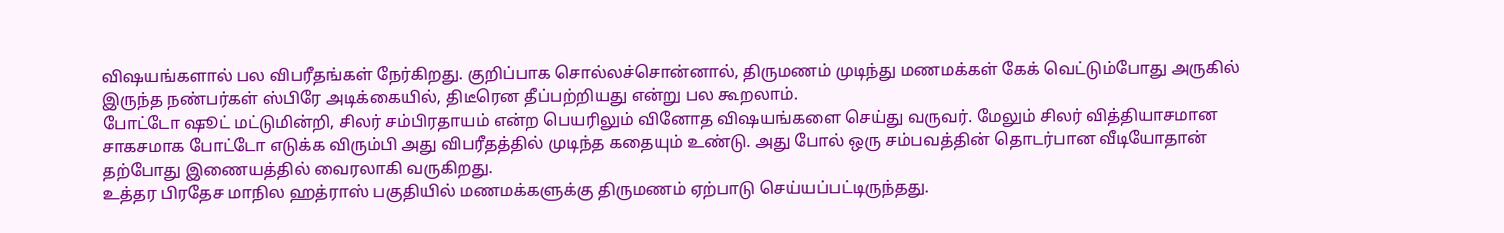விஷயங்களால் பல விபரீதங்கள் நேர்கிறது. குறிப்பாக சொல்லச்சொன்னால், திருமணம் முடிந்து மணமக்கள் கேக் வெட்டும்போது அருகில் இருந்த நண்பர்கள் ஸ்பிரே அடிக்கையில், திடீரென தீப்பற்றியது என்று பல கூறலாம்.
போட்டோ ஷூட் மட்டுமின்றி, சிலர் சம்பிரதாயம் என்ற பெயரிலும் வினோத விஷயங்களை செய்து வருவர். மேலும் சிலர் வித்தியாசமான சாகசமாக போட்டோ எடுக்க விரும்பி அது விபரீதத்தில் முடிந்த கதையும் உண்டு. அது போல் ஒரு சம்பவத்தின் தொடர்பான வீடியோதான் தற்போது இணையத்தில் வைரலாகி வருகிறது.
உத்தர பிரதேச மாநில ஹத்ராஸ் பகுதியில் மணமக்களுக்கு திருமணம் ஏற்பாடு செய்யப்பட்டிருந்தது.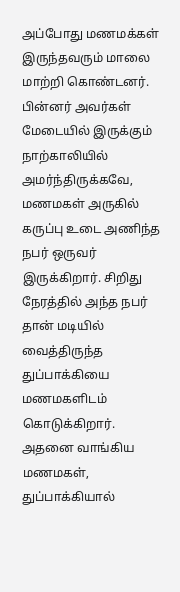அப்போது மணமக்கள் இருந்தவரும் மாலை மாற்றி கொண்டனர். பின்னர் அவர்கள் மேடையில் இருக்கும் நாற்காலியில் அமர்ந்திருக்கவே, மணமகள் அருகில் கருப்பு உடை அணிந்த நபர் ஒருவர் இருக்கிறார். சிறிது நேரத்தில் அந்த நபர் தான் மடியில் வைத்திருந்த துப்பாக்கியை மணமகளிடம் கொடுக்கிறார்.
அதனை வாங்கிய மணமகள், துப்பாக்கியால்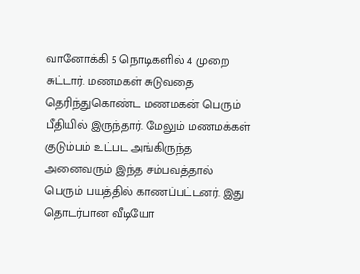வானோக்கி 5 நொடிகளில் 4 முறை சுட்டார். மணமகள் சுடுவதை தெரிந்துகொண்ட மணமகன் பெரும் பீதியில் இருந்தார். மேலும் மணமக்கள் குடும்பம் உட்பட அங்கிருந்த அனைவரும் இந்த சம்பவத்தால் பெரும் பயத்தில் காணப்பட்டனர். இது தொடர்பான வீடியோ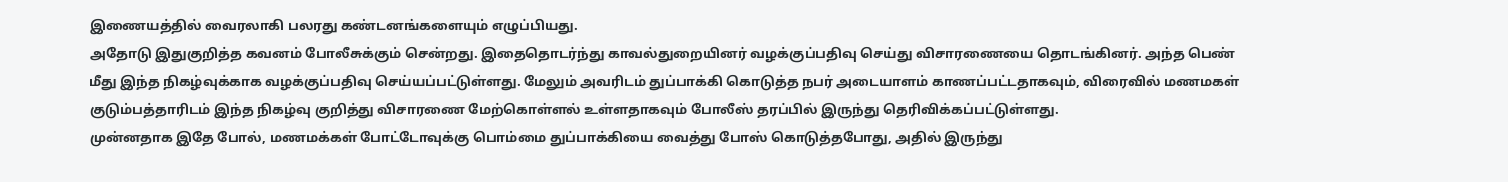இணையத்தில் வைரலாகி பலரது கண்டனங்களையும் எழுப்பியது.
அதோடு இதுகுறித்த கவனம் போலீசுக்கும் சென்றது. இதைதொடர்ந்து காவல்துறையினர் வழக்குப்பதிவு செய்து விசாரணையை தொடங்கினர். அந்த பெண் மீது இந்த நிகழ்வுக்காக வழக்குப்பதிவு செய்யப்பட்டுள்ளது. மேலும் அவரிடம் துப்பாக்கி கொடுத்த நபர் அடையாளம் காணப்பட்டதாகவும், விரைவில் மணமகள் குடும்பத்தாரிடம் இந்த நிகழ்வு குறித்து விசாரணை மேற்கொள்ளல் உள்ளதாகவும் போலீஸ் தரப்பில் இருந்து தெரிவிக்கப்பட்டுள்ளது.
முன்னதாக இதே போல், மணமக்கள் போட்டோவுக்கு பொம்மை துப்பாக்கியை வைத்து போஸ் கொடுத்தபோது, அதில் இருந்து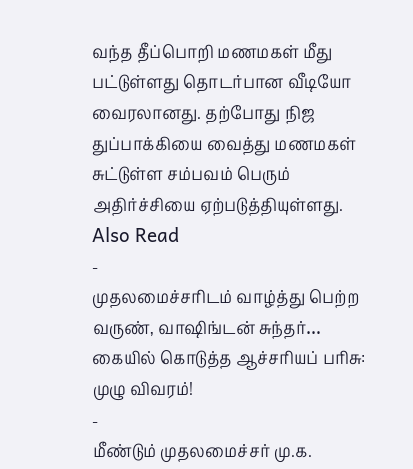வந்த தீப்பொறி மணமகள் மீது பட்டுள்ளது தொடர்பான வீடியோ வைரலானது. தற்போது நிஜ துப்பாக்கியை வைத்து மணமகள் சுட்டுள்ள சம்பவம் பெரும் அதிர்ச்சியை ஏற்படுத்தியுள்ளது.
Also Read
-
முதலமைச்சரிடம் வாழ்த்து பெற்ற வருண், வாஷிங்டன் சுந்தர்… கையில் கொடுத்த ஆச்சரியப் பரிசு: முழு விவரம்!
-
மீண்டும் முதலமைச்சர் மு.க.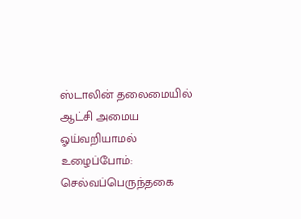ஸ்டாலின் தலைமையில் ஆட்சி அமைய ஓய்வறியாமல் உழைப்போம்: செல்வப்பெருந்தகை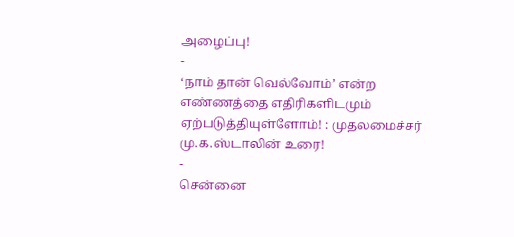அழைப்பு!
-
‘நாம் தான் வெல்வோம்’ என்ற எண்ணத்தை எதிரிகளிடமும் ஏற்படுத்தியுள்ளோம்! : முதலமைச்சர் மு.க.ஸ்டாலின் உரை!
-
சென்னை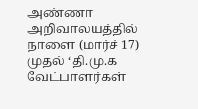அண்ணா அறிவாலயத்தில் நாளை (மார்ச் 17) முதல் ‘தி.மு.க வேட்பாளர்கள்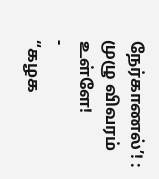நேர்காணல்’! : முழு விவரம் உள்ளே!
-
“கழக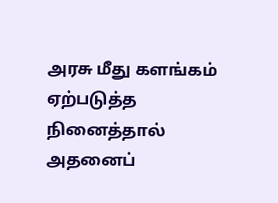அரசு மீது களங்கம் ஏற்படுத்த நினைத்தால் அதனைப்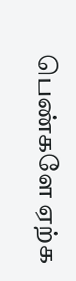பெண்களே ஏற்க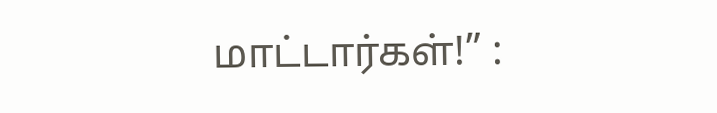மாட்டார்கள்!” :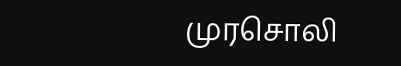முரசொலி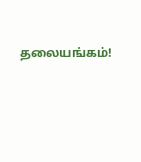தலையங்கம்!